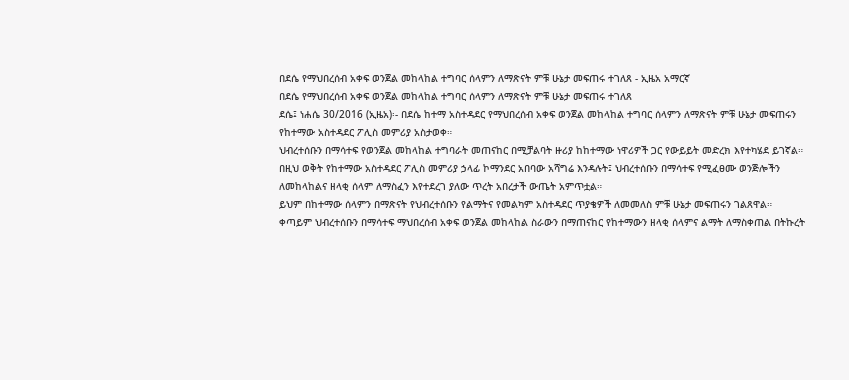በደሴ የማህበረሰብ አቀፍ ወንጀል መከላከል ተግባር ሰላምን ለማጽናት ምቹ ሁኔታ መፍጠሩ ተገለጸ - ኢዜአ አማርኛ
በደሴ የማህበረሰብ አቀፍ ወንጀል መከላከል ተግባር ሰላምን ለማጽናት ምቹ ሁኔታ መፍጠሩ ተገለጸ
ደሴ፤ ነሐሴ 30/2016 (ኢዜአ)፡- በደሴ ከተማ አስተዳደር የማህበረሰብ አቀፍ ወንጀል መከላከል ተግባር ሰላምን ለማጽናት ምቹ ሁኔታ መፍጠሩን የከተማው አስተዳደር ፖሊስ መምሪያ አስታወቀ።
ህብረተሰቡን በማሳተፍ የወንጀል መከላከል ተግባራት መጠናከር በሚቻልባት ዙሪያ ከከተማው ነዋሪዎች ጋር የውይይት መድረክ እየተካሄደ ይገኛል።
በዚህ ወቅት የከተማው አስተዳደር ፖሊስ መምሪያ ኃላፊ ኮማንደር አበባው አሻግሬ እንዳሉት፤ ህብረተሰቡን በማሳተፍ የሚፈፀሙ ወንጅሎችን ለመከላከልና ዘላቂ ሰላም ለማስፈን እየተደረገ ያለው ጥረት አበረታች ውጤት አምጥቷል።
ይህም በከተማው ሰላምን በማጽናት የህብረተሰቡን የልማትና የመልካም አስተዳደር ጥያቄዎች ለመመለስ ምቹ ሁኔታ መፍጠሩን ገልጸዋል።
ቀጣይም ህብረተሰቡን በማሳተፍ ማህበረሰብ አቀፍ ወንጀል መከላከል ስራውን በማጠናከር የከተማውን ዘላቂ ሰላምና ልማት ለማስቀጠል በትኩረት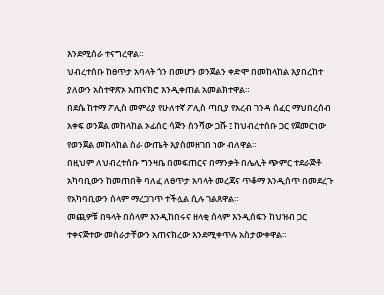እንደሚሰራ ተናግረዋል።
ህብረተሰቡ ከፀጥታ አባላት ጎን በመሆን ወንጀልን ቀድሞ በመከላከል እያበረከተ ያለውን አስተዋጽኦ አጠናክሮ እንዲቀጠል አመልክተዋል።
በደሴ ከተማ ፖሊስ መምሪያ የሁለተኛ ፖሊስ ጣቢያ የአረብ ገንዳ ሰፈር ማህበረሰብ አቀፍ ወንጀል መከላከል ኦፊሰር ሳጅን ስንሻው ጋሹ ፤ ከህብረተሰቡ ጋር የጀመርነው የወንጀል መከላከል ስራ ውጤት እያስመዘገበ ነው ብለዋል።
በዚህም ለህብረተሰቡ ግንዛቤ በመፍጠርና በማንቃት በሌሊት ጭምር ተደራጅቶ አካባቢውን ከመጠበቅ ባለፈ ለፀጥታ አባላት መረጃና ጥቆማ እንዲሰጥ በመደረጉ የአካባቢውን ሰላም ማረጋገጥ ተችሏል ሲሉ ገልጸዋል።
መጪዎቹ በዓላት በሰላም እንዲከበሩና ዘላቂ ሰላም እንዲሰፍን ከህዝብ ጋር ተቀናጅተው መስራታቸውን አጠናክረው እንደሚቀጥሉ አስታውቀዋል።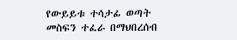የውይይቱ ተሳታፊ ወጣት መስፍን ተፈራ በማህበረሰብ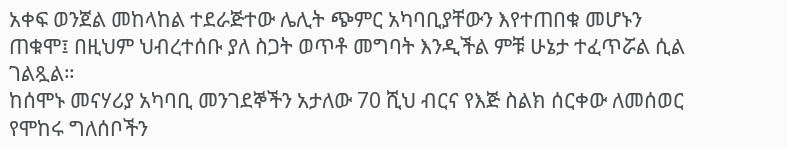አቀፍ ወንጀል መከላከል ተደራጅተው ሌሊት ጭምር አካባቢያቸውን እየተጠበቁ መሆኑን ጠቁሞ፤ በዚህም ህብረተሰቡ ያለ ስጋት ወጥቶ መግባት እንዲችል ምቹ ሁኔታ ተፈጥሯል ሲል ገልጿል።
ከሰሞኑ መናሃሪያ አካባቢ መንገደኞችን አታለው 70 ሺህ ብርና የእጅ ስልክ ሰርቀው ለመሰወር የሞከሩ ግለሰቦችን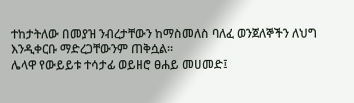ተከታትለው በመያዝ ንብረታቸውን ከማስመለስ ባለፈ ወንጀለኞችን ለህግ እንዲቀርቡ ማድረጋቸውንም ጠቅሷል።
ሌላዋ የውይይቱ ተሳታፊ ወይዘሮ ፀሐይ መሀመድ፤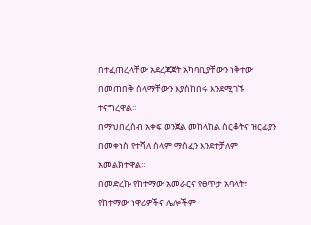በተፈጠረላቸው አደረጃጀት አካባቢያቸውን ነቅተው በመጠበቅ ሰላማቸውን እያስከበሩ እንደሚገኙ ተናግረዋል።
በማህበረሰብ አቀፍ ወንጀል መከላከል ስርቆትና ዝርፊያን በመቀነስ የተሻለ ሰላም ማስፈን እንደተቻለም አመልክተዋል።
በመድረኩ የከተማው አመራርና የፀጥታ አባላት፣ የከተማው ነዋሪዎችና ሌሎችም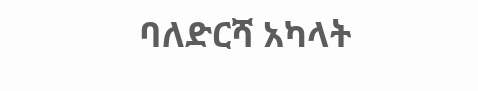ባለድርሻ አካላት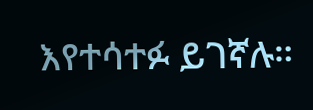እየተሳተፉ ይገኛሉ።